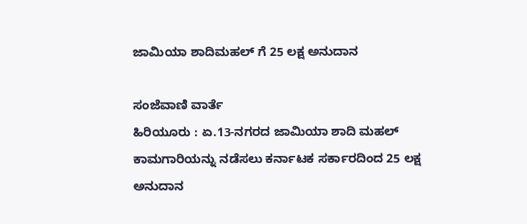ಜಾಮಿಯಾ ಶಾದಿಮಹಲ್ ಗೆ 25 ಲಕ್ಷ ಅನುದಾನ

ಸಂಜೆವಾಣಿ ವಾರ್ತೆ
ಹಿರಿಯೂರು : ಏ.13-ನಗರದ ಜಾಮಿಯಾ ಶಾದಿ ಮಹಲ್ ಕಾಮಗಾರಿಯನ್ನು ನಡೆಸಲು ಕರ್ನಾಟಕ ಸರ್ಕಾರದಿಂದ 25 ಲಕ್ಷ ಅನುದಾನ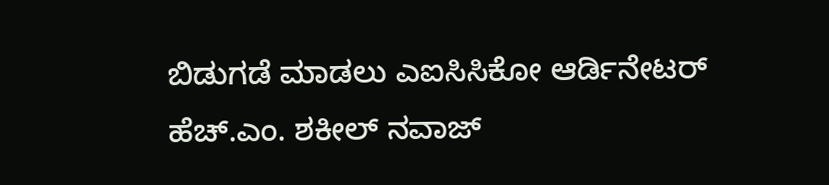ಬಿಡುಗಡೆ ಮಾಡಲು ಎಐಸಿಸಿ‌ಕೋ ಆರ್ಡಿನೇಟರ್  ಹೆಚ್.ಎಂ. ಶಕೀಲ್ ನವಾಜ್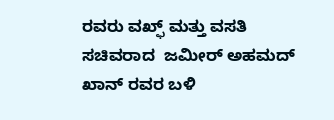ರವರು ವಖ್ಫ್ ಮತ್ತು ವಸತಿ ಸಚಿವರಾದ  ಜಮೀರ್ ಅಹಮದ್ ಖಾನ್ ರವರ ಬಳಿ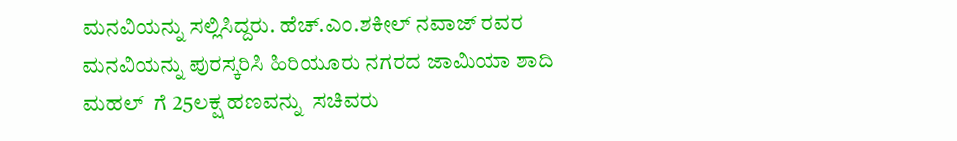ಮನವಿಯನ್ನು ಸಲ್ಲಿಸಿದ್ದರು. ಹೆಚ್.ಎಂ.ಶಕೀಲ್ ನವಾಜ್ ರವರ ಮನವಿಯನ್ನು ಪುರಸ್ಕರಿಸಿ ಹಿರಿಯೂರು ನಗರದ ಜಾಮಿಯಾ ಶಾದಿ ಮಹಲ್  ಗೆ 25ಲಕ್ಷ ಹಣವನ್ನು  ಸಚಿವರು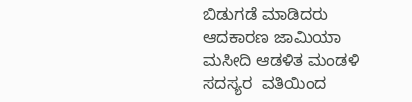ಬಿಡುಗಡೆ ಮಾಡಿದರು ಆದಕಾರಣ ಜಾಮಿಯಾ ಮಸೀದಿ ಆಡಳಿತ ಮಂಡಳಿ ಸದಸ್ಯರ  ವತಿಯಿಂದ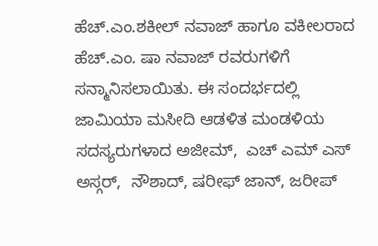ಹೆಚ್.ಎಂ.ಶಕೀಲ್ ನವಾಜ್ ಹಾಗೂ ವಕೀಲರಾದ ಹೆಚ್.ಎಂ. ಷಾ ನವಾಜ್ ರವರುಗಳಿಗೆ ಸನ್ಮಾನಿಸಲಾಯಿತು. ಈ ಸಂದರ್ಭದಲ್ಲಿ ಜಾಮಿಯಾ ಮಸೀದಿ ಆಡಳಿತ ಮಂಡಳಿಯ ಸದಸ್ಯರುಗಳಾದ ಅಜೀಮ್,  ಎಚ್ ಎಮ್ ಎಸ್ ಅಸ್ಗರ್,  ನೌಶಾದ್, ಷರೀಫ್ ಜಾನ್, ಜರೀಪ್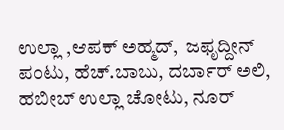ಉಲ್ಲಾ ,ಆಪಕ್ ಅಹ್ಮದ್,  ಜಫೃದ್ದೀನ್ ಪಂಟು, ಹೆಚ್.ಬಾಬು, ದರ್ಬಾರ್ ಅಲಿ, ಹಬೀಬ್ ಉಲ್ಲಾ ಚೋಟು, ನೂರ್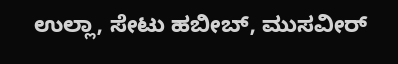ಉಲ್ಲಾ, ಸೇಟು ಹಬೀಬ್, ಮುಸವೀರ್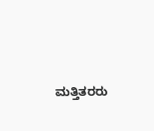ಮತ್ತಿತರರು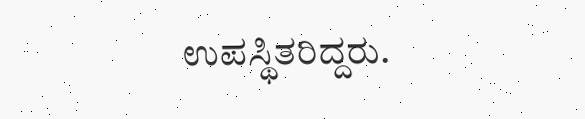ಉಪಸ್ಥಿತರಿದ್ದರು.